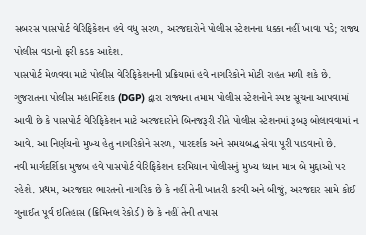સબરસ પાસપોર્ટ વેરિફિકેશન હવે વધુ સરળ, અરજદારોને પોલીસ સ્ટેશનના ધક્કા નહીં ખાવા પડે; રાજ્ય પોલીસ વડાનો ફરી કડક આદેશ.
પાસપોર્ટ મેળવવા માટે પોલીસ વેરિફિકેશનની પ્રક્રિયામાં હવે નાગરિકોને મોટી રાહત મળી શકે છે. ગુજરાતના પોલીસ મહાનિર્દેશક (DGP) દ્વારા રાજ્યના તમામ પોલીસ સ્ટેશનોને સ્પષ્ટ સૂચના આપવામાં આવી છે કે પાસપોર્ટ વેરિફિકેશન માટે અરજદારોને બિનજરૂરી રીતે પોલીસ સ્ટેશનમાં રૂબરૂ બોલાવવામાં ન આવે. આ નિર્ણયનો મુખ્ય હેતુ નાગરિકોને સરળ, પારદર્શક અને સમયબદ્ધ સેવા પૂરી પાડવાનો છે.
નવી માર્ગદર્શિકા મુજબ હવે પાસપોર્ટ વેરિફિકેશન દરમિયાન પોલીસનું મુખ્ય ધ્યાન માત્ર બે મુદ્દાઓ પર રહેશે. પ્રથમ, અરજદાર ભારતનો નાગરિક છે કે નહીં તેની ખાતરી કરવી અને બીજું, અરજદાર સામે કોઈ ગુનાઈત પૂર્વ ઇતિહાસ (ક્રિમિનલ રેકોર્ડ) છે કે નહીં તેની તપાસ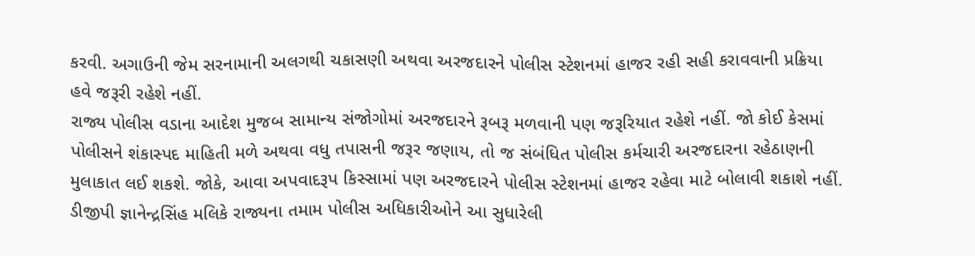કરવી. અગાઉની જેમ સરનામાની અલગથી ચકાસણી અથવા અરજદારને પોલીસ સ્ટેશનમાં હાજર રહી સહી કરાવવાની પ્રક્રિયા હવે જરૂરી રહેશે નહીં.
રાજ્ય પોલીસ વડાના આદેશ મુજબ સામાન્ય સંજોગોમાં અરજદારને રૂબરૂ મળવાની પણ જરૂરિયાત રહેશે નહીં. જો કોઈ કેસમાં પોલીસને શંકાસ્પદ માહિતી મળે અથવા વધુ તપાસની જરૂર જણાય, તો જ સંબંધિત પોલીસ કર્મચારી અરજદારના રહેઠાણની મુલાકાત લઈ શકશે. જોકે, આવા અપવાદરૂપ કિસ્સામાં પણ અરજદારને પોલીસ સ્ટેશનમાં હાજર રહેવા માટે બોલાવી શકાશે નહીં.
ડીજીપી જ્ઞાનેન્દ્રસિંહ મલિકે રાજ્યના તમામ પોલીસ અધિકારીઓને આ સુધારેલી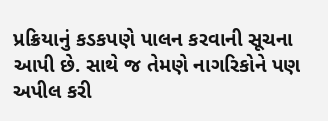પ્રક્રિયાનું કડકપણે પાલન કરવાની સૂચના આપી છે. સાથે જ તેમણે નાગરિકોને પણ અપીલ કરી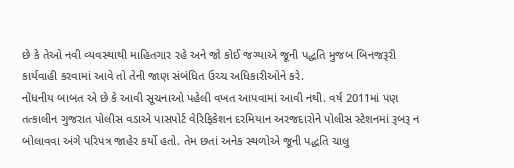છે કે તેઓ નવી વ્યવસ્થાથી માહિતગાર રહે અને જો કોઈ જગ્યાએ જૂની પદ્ધતિ મુજબ બિનજરૂરી કાર્યવાહી કરવામાં આવે તો તેની જાણ સંબંધિત ઉચ્ચ અધિકારીઓને કરે.
નોંધનીય બાબત એ છે કે આવી સૂચનાઓ પહેલી વખત આપવામાં આવી નથી. વર્ષ 2011માં પણ તત્કાલીન ગુજરાત પોલીસ વડાએ પાસપોર્ટ વેરિફિકેશન દરમિયાન અરજદારોને પોલીસ સ્ટેશનમાં રૂબરૂ ન બોલાવવા અંગે પરિપત્ર જાહેર કર્યો હતો. તેમ છતાં અનેક સ્થળોએ જૂની પદ્ધતિ ચાલુ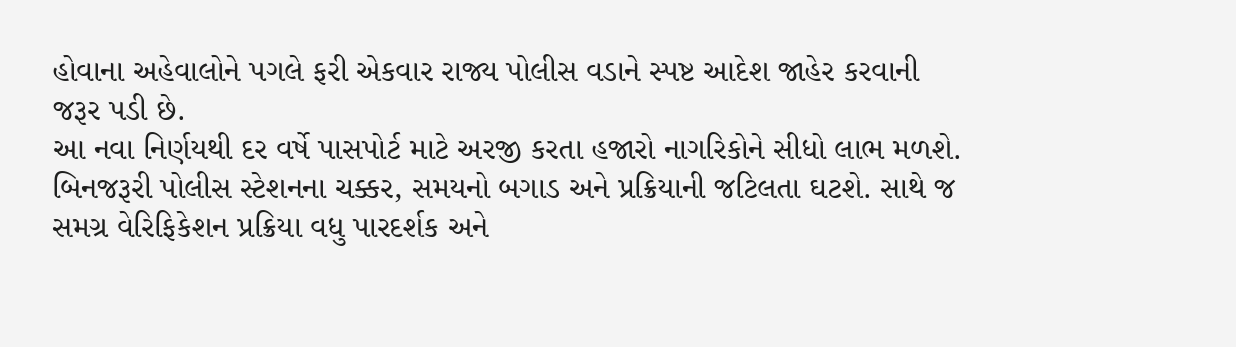હોવાના અહેવાલોને પગલે ફરી એકવાર રાજ્ય પોલીસ વડાને સ્પષ્ટ આદેશ જાહેર કરવાની જરૂર પડી છે.
આ નવા નિર્ણયથી દર વર્ષે પાસપોર્ટ માટે અરજી કરતા હજારો નાગરિકોને સીધો લાભ મળશે. બિનજરૂરી પોલીસ સ્ટેશનના ચક્કર, સમયનો બગાડ અને પ્રક્રિયાની જટિલતા ઘટશે. સાથે જ સમગ્ર વેરિફિકેશન પ્રક્રિયા વધુ પારદર્શક અને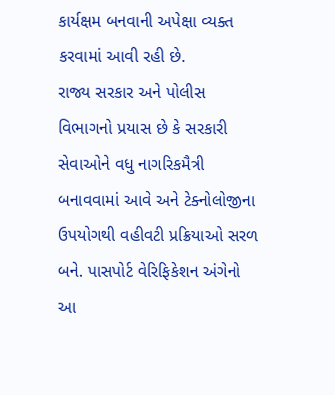કાર્યક્ષમ બનવાની અપેક્ષા વ્યક્ત કરવામાં આવી રહી છે.
રાજ્ય સરકાર અને પોલીસ વિભાગનો પ્રયાસ છે કે સરકારી સેવાઓને વધુ નાગરિકમૈત્રી બનાવવામાં આવે અને ટેક્નોલોજીના ઉપયોગથી વહીવટી પ્રક્રિયાઓ સરળ બને. પાસપોર્ટ વેરિફિકેશન અંગેનો આ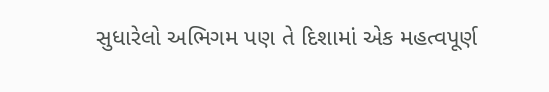સુધારેલો અભિગમ પણ તે દિશામાં એક મહત્વપૂર્ણ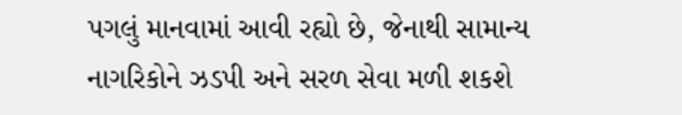પગલું માનવામાં આવી રહ્યો છે, જેનાથી સામાન્ય નાગરિકોને ઝડપી અને સરળ સેવા મળી શકશે